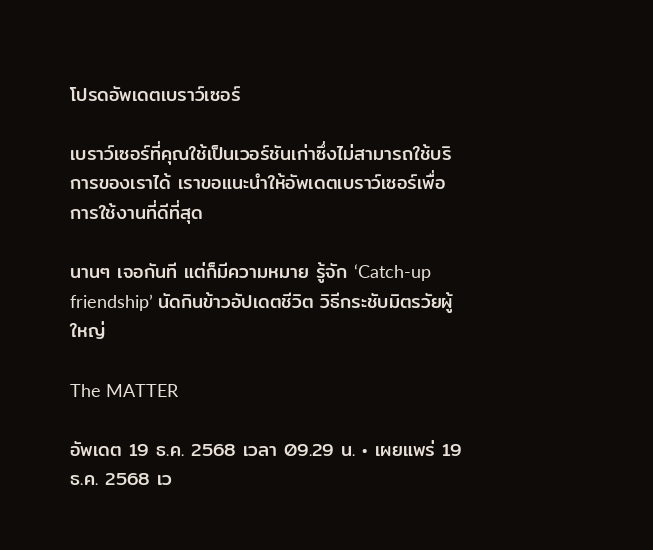โปรดอัพเดตเบราว์เซอร์

เบราว์เซอร์ที่คุณใช้เป็นเวอร์ชันเก่าซึ่งไม่สามารถใช้บริการของเราได้ เราขอแนะนำให้อัพเดตเบราว์เซอร์เพื่อการใช้งานที่ดีที่สุด

นานๆ เจอกันที แต่ก็มีความหมาย รู้จัก ‘Catch-up friendship’ นัดกินข้าวอัปเดตชีวิต วิธีกระชับมิตรวัยผู้ใหญ่

The MATTER

อัพเดต 19 ธ.ค. 2568 เวลา 09.29 น. • เผยแพร่ 19 ธ.ค. 2568 เว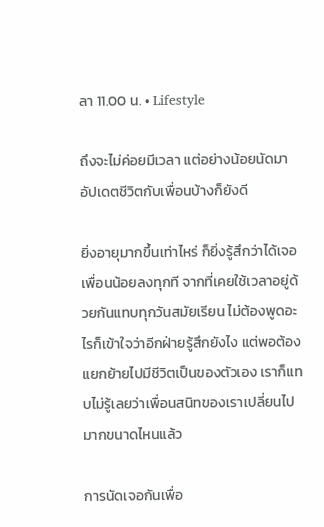ลา 11.00 น. • Lifestyle

ถึงจะไม่ค่อยมีเวลา แต่อย่างน้อยนัดมาอัปเดตชีวิตกับเพื่อนบ้างก็ยังดี

ยิ่งอายุมากขึ้นเท่าไหร่ ก็ยิ่งรู้สึกว่าได้เจอเพื่อนน้อยลงทุกที จากที่เคยใช้เวลาอยู่ด้วยกันแทบทุกวันสมัยเรียน ไม่ต้องพูดอะไรก็เข้าใจว่าอีกฝ่ายรู้สึกยังไง แต่พอต้องแยกย้ายไปมีชีวิตเป็นของตัวเอง เราก็แทบไม่รู้เลยว่าเพื่อนสนิทของเราเปลี่ยนไปมากขนาดไหนแล้ว

การนัดเจอกันเพื่อ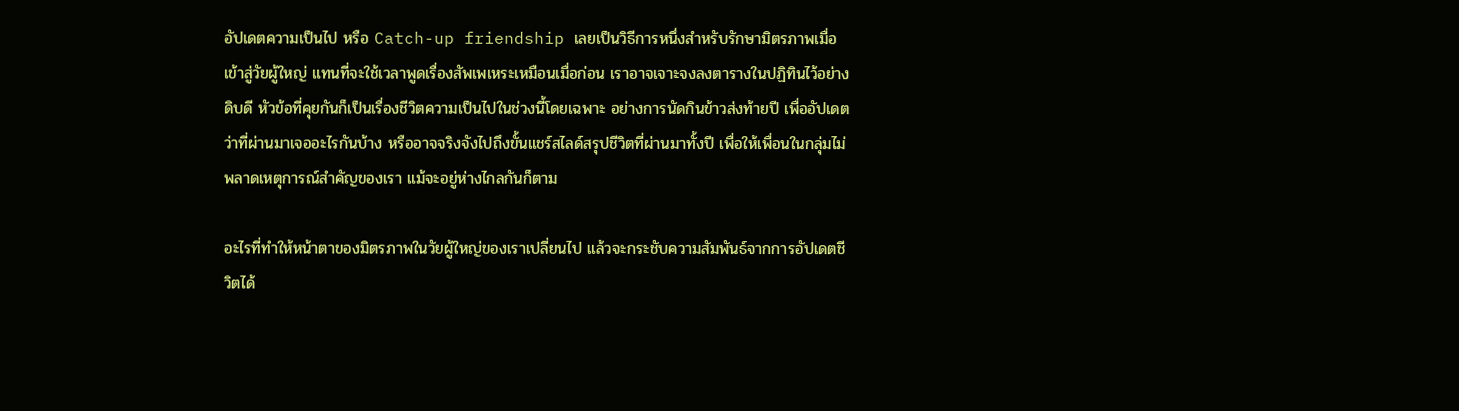อัปเดตความเป็นไป หรือ Catch-up friendship เลยเป็นวิธีการหนึ่งสำหรับรักษามิตรภาพเมื่อเข้าสู่วัยผู้ใหญ่ แทนที่จะใช้เวลาพูดเรื่องสัพเพเหระเหมือนเมื่อก่อน เราอาจเจาะจงลงตารางในปฏิทินไว้อย่างดิบดี หัวข้อที่คุยกันก็เป็นเรื่องชีวิตความเป็นไปในช่วงนี้โดยเฉพาะ อย่างการนัดกินข้าวส่งท้ายปี เพื่ออัปเดตว่าที่ผ่านมาเจออะไรกันบ้าง หรืออาจจริงจังไปถึงขั้นแชร์สไลด์สรุปชีวิตที่ผ่านมาทั้งปี เพื่อให้เพื่อนในกลุ่มไม่พลาดเหตุการณ์สำคัญของเรา แม้จะอยู่ห่างไกลกันก็ตาม

อะไรที่ทำให้หน้าตาของมิตรภาพในวัยผู้ใหญ่ของเราเปลี่ยนไป แล้วจะกระชับความสัมพันธ์จากการอัปเดตชีวิตได้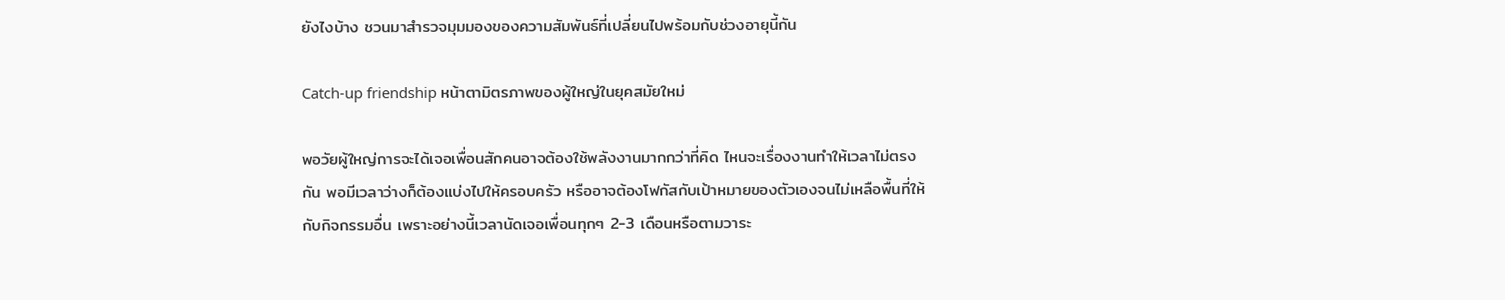ยังไงบ้าง ชวนมาสำรวจมุมมองของความสัมพันธ์ที่เปลี่ยนไปพร้อมกับช่วงอายุนี้กัน

Catch-up friendship หน้าตามิตรภาพของผู้ใหญ่ในยุคสมัยใหม่

พอวัยผู้ใหญ่การจะได้เจอเพื่อนสักคนอาจต้องใช้พลังงานมากกว่าที่คิด ไหนจะเรื่องงานทำให้เวลาไม่ตรงกัน พอมีเวลาว่างก็ต้องแบ่งไปให้ครอบครัว หรืออาจต้องโฟกัสกับเป้าหมายของตัวเองจนไม่เหลือพื้นที่ให้กับกิจกรรมอื่น เพราะอย่างนี้เวลานัดเจอเพื่อนทุกๆ 2-3 เดือนหรือตามวาระ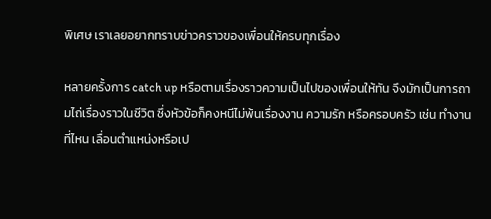พิเศษ เราเลยอยากทราบข่าวคราวของเพื่อนให้ครบทุกเรื่อง

หลายครั้งการ catch up หรือตามเรื่องราวความเป็นไปของเพื่อนให้ทัน จึงมักเป็นการถามไถ่เรื่องราวในชีวิต ซึ่งหัวข้อก็คงหนีไม่พ้นเรื่องงาน ความรัก หรือครอบครัว เช่น ทำงานที่ไหน เลื่อนตำแหน่งหรือเป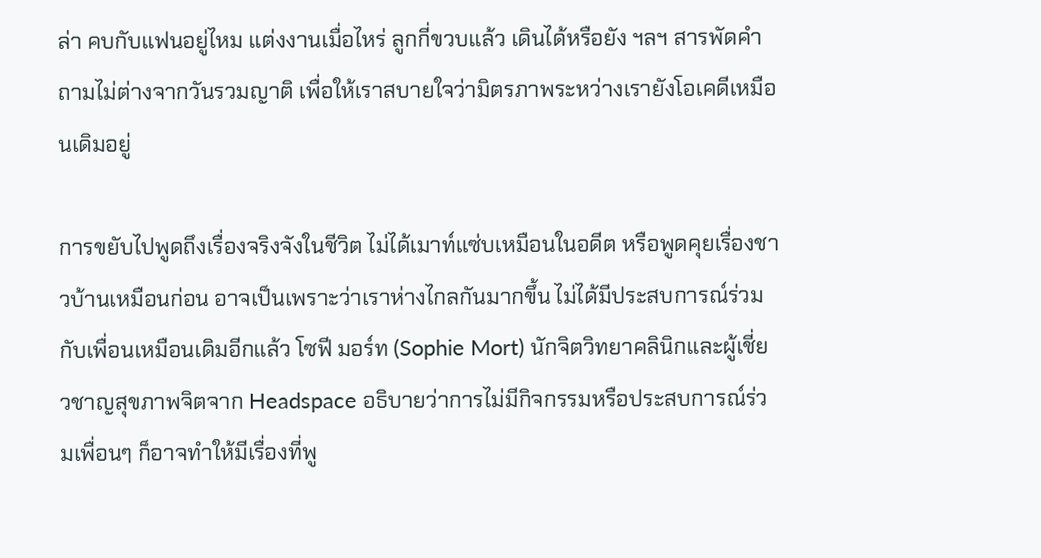ล่า คบกับแฟนอยู่ไหม แต่งงานเมื่อไหร่ ลูกกี่ขวบแล้ว เดินได้หรือยัง ฯลฯ สารพัดคำถามไม่ต่างจากวันรวมญาติ เพื่อให้เราสบายใจว่ามิตรภาพระหว่างเรายังโอเคดีเหมือนเดิมอยู่

การขยับไปพูดถึงเรื่องจริงจังในชีวิต ไม่ได้เมาท์แซ่บเหมือนในอดีต หรือพูดคุยเรื่องชาวบ้านเหมือนก่อน อาจเป็นเพราะว่าเราห่างไกลกันมากขึ้น ไม่ได้มีประสบการณ์ร่วมกับเพื่อนเหมือนเดิมอีกแล้ว โซฟี มอร์ท (Sophie Mort) นักจิตวิทยาคลินิกและผู้เชี่ยวชาญสุขภาพจิตจาก Headspace อธิบายว่าการไม่มีกิจกรรมหรือประสบการณ์ร่วมเพื่อนๆ ก็อาจทำให้มีเรื่องที่พู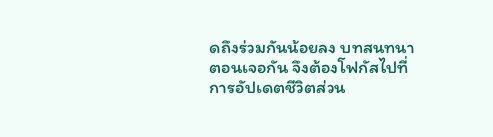ดถึงร่วมกันน้อยลง บทสนทนาตอนเจอกัน จึงต้องโฟกัสไปที่การอัปเดตชีวิตส่วน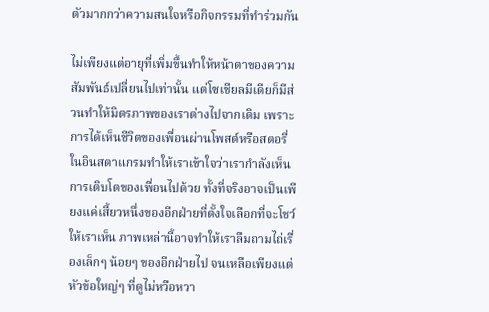ตัวมากกว่าความสนใจหรือกิจกรรมที่ทำร่วมกัน

ไม่เพียงแต่อายุที่เพิ่มขึ้นทำให้หน้าตาของความสัมพันธ์เปลี่ยนไปเท่านั้น แต่โซเชียลมีเดียก็มีส่วนทำให้มิตรภาพของเราต่างไปจากเดิม เพราะการได้เห็นชีวิตของเพื่อนผ่านโพสต์หรือสตอรี่ในอินสตาแกรมทำให้เราเข้าใจว่าเรากำลังเห็นการเติบโตของเพื่อนไปด้วย ทั้งที่จริงอาจเป็นเพียงแค่เสี้ยวหนึ่งของอีกฝ่ายที่ตั้งใจเลือกที่จะโชว์ให้เราเห็น ภาพเหล่านี้อาจทำให้เราลืมถามไถ่เรื่องเล็กๆ น้อยๆ ของอีกฝ่ายไป จนเหลือเพียงแต่หัวข้อใหญ่ๆ ที่ดูไม่หวือหวา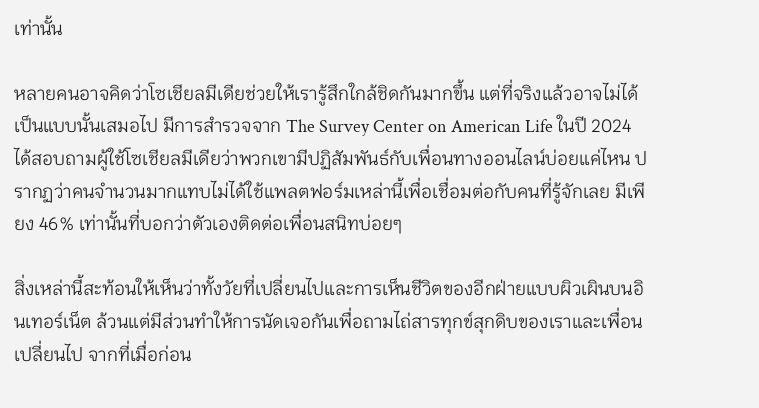เท่านั้น

หลายคนอาจคิดว่าโซเชียลมีเดียช่วยให้เรารู้สึกใกล้ชิดกันมากขึ้น แต่ที่จริงแล้วอาจไม่ได้เป็นแบบนั้นเสมอไป มีการสำรวจจาก The Survey Center on American Life ในปี 2024 ได้สอบถามผู้ใช้โซเชียลมีเดียว่าพวกเขามีปฏิสัมพันธ์กับเพื่อนทางออนไลน์บ่อยแค่ไหน ปรากฏว่าคนจำนวนมากแทบไม่ได้ใช้แพลตฟอร์มเหล่านี้เพื่อเชื่อมต่อกับคนที่รู้จักเลย มีเพียง 46% เท่านั้นที่บอกว่าตัวเองติดต่อเพื่อนสนิทบ่อยๆ

สิ่งเหล่านี้สะท้อนให้เห็นว่าทั้งวัยที่เปลี่ยนไปและการเห็นชีวิตของอีกฝ่ายแบบผิวเผินบนอินเทอร์เน็ต ล้วนแต่มีส่วนทำให้การนัดเจอกันเพื่อถามไถ่สารทุกข์สุกดิบของเราและเพื่อนเปลี่ยนไป จากที่เมื่อก่อน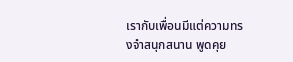เรากับเพื่อนมีแต่ความทรงจำสนุกสนาน พูดคุย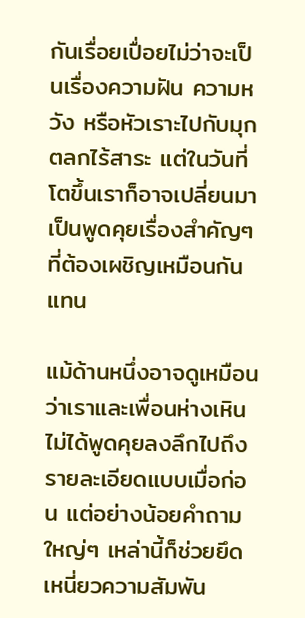กันเรื่อยเปื่อยไม่ว่าจะเป็นเรื่องความฝัน ความหวัง หรือหัวเราะไปกับมุกตลกไร้สาระ แต่ในวันที่โตขึ้นเราก็อาจเปลี่ยนมาเป็นพูดคุยเรื่องสำคัญๆ ที่ต้องเผชิญเหมือนกันแทน

แม้ด้านหนึ่งอาจดูเหมือนว่าเราและเพื่อนห่างเหิน ไม่ได้พูดคุยลงลึกไปถึงรายละเอียดแบบเมื่อก่อน แต่อย่างน้อยคำถามใหญ่ๆ เหล่านี้ก็ช่วยยึดเหนี่ยวความสัมพัน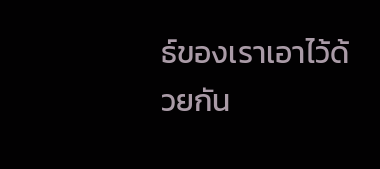ธ์ของเราเอาไว้ด้วยกัน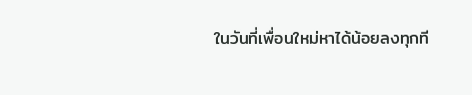ในวันที่เพื่อนใหม่หาได้น้อยลงทุกที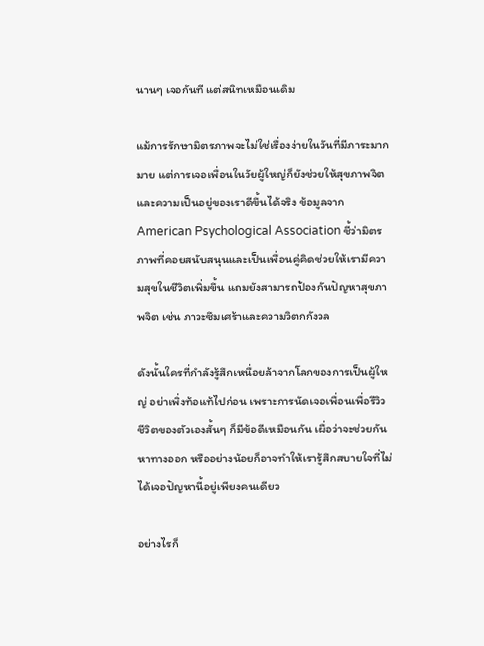นานๆ เจอกันที แต่สนิทเหมือนเดิม

แม้การรักษามิตรภาพจะไม่ใช่เรื่องง่ายในวันที่มีภาระมากมาย แต่การเจอเพื่อนในวัยผู้ใหญ่ก็ยังช่วยให้สุขภาพจิตและความเป็นอยู่ของเราดีขึ้นได้จริง ข้อมูลจาก American Psychological Association ชี้ว่ามิตรภาพที่คอยสนับสนุนและเป็นเพื่อนคู่คิดช่วยให้เรามีความสุขในชีวิตเพิ่มขึ้น แถมยังสามารถป้องกันปัญหาสุขภาพจิต เช่น ภาวะซึมเศร้าและความวิตกกังวล

ดังนั้นใครที่กำลังรู้สึกเหนื่อยล้าจากโลกของการเป็นผู้ใหญ่ อย่าเพิ่งท้อแท้ไปก่อน เพราะการนัดเจอเพื่อนเพื่อรีวิวชีวิตของตัวเองสั้นๆ ก็มีข้อดีเหมือนกัน เผื่อว่าจะช่วยกันหาทางออก หรืออย่างน้อยก็อาจทำให้เรารู้สึกสบายใจที่ไม่ได้เจอปัญหานี้อยู่เพียงคนเดียว

อย่างไรก็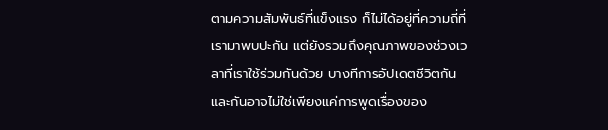ตามความสัมพันธ์ที่แข็งแรง ก็ไม่ได้อยู่ที่ความถี่ที่เรามาพบปะกัน แต่ยังรวมถึงคุณภาพของช่วงเวลาที่เราใช้ร่วมกันด้วย บางทีการอัปเดตชีวิตกันและกันอาจไม่ใช่เพียงแค่การพูดเรื่องของ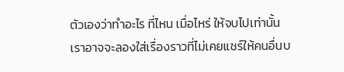ตัวเองว่าทำอะไร ที่ไหน เมื่อไหร่ ให้จบไปเท่านั้น เราอาจจะลองใส่เรื่องราวที่ไม่เคยแชร์ให้คนอื่นบ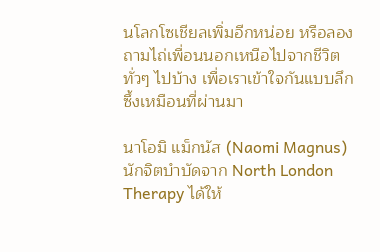นโลกโซเชียลเพิ่มอีกหน่อย หรือลองถามไถ่เพื่อนนอกเหนือไปจากชีวิตทั่วๆ ไปบ้าง เพื่อเราเข้าใจกันแบบลึกซึ้งเหมือนที่ผ่านมา

นาโอมิ แม็กนัส (Naomi Magnus) นักจิตบำบัดจาก North London Therapy ได้ให้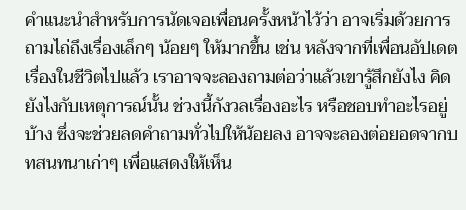คำแนะนำสำหรับการนัดเจอเพื่อนครั้งหน้าไว้ว่า อาจเริ่มด้วยการถามไถ่ถึงเรื่องเล็กๆ น้อยๆ ให้มากขึ้น เช่น หลังจากที่เพื่อนอัปเดตเรื่องในชีวิตไปแล้ว เราอาจจะลองถามต่อว่าแล้วเขารู้สึกยังไง คิดยังไงกับเหตุการณ์นั้น ช่วงนี้กังวลเรื่องอะไร หรือชอบทำอะไรอยู่บ้าง ซึ่งจะช่วยลดคำถามทั่วไปให้น้อยลง อาจจะลองต่อยอดจากบทสนทนาเก่าๆ เพื่อแสดงให้เห็น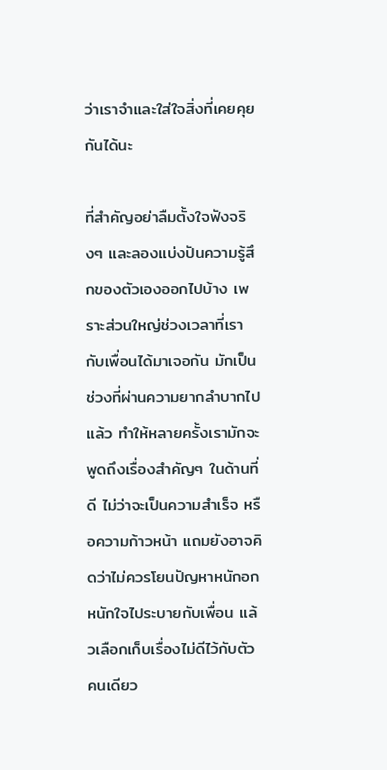ว่าเราจำและใส่ใจสิ่งที่เคยคุยกันได้นะ

ที่สำคัญอย่าลืมตั้งใจฟังจริงๆ และลองแบ่งปันความรู้สึกของตัวเองออกไปบ้าง เพราะส่วนใหญ่ช่วงเวลาที่เรากับเพื่อนได้มาเจอกัน มักเป็นช่วงที่ผ่านความยากลำบากไปแล้ว ทำให้หลายครั้งเรามักจะพูดถึงเรื่องสำคัญๆ ในด้านที่ดี ไม่ว่าจะเป็นความสำเร็จ หรือความก้าวหน้า แถมยังอาจคิดว่าไม่ควรโยนปัญหาหนักอกหนักใจไประบายกับเพื่อน แล้วเลือกเก็บเรื่องไม่ดีไว้กับตัวคนเดียว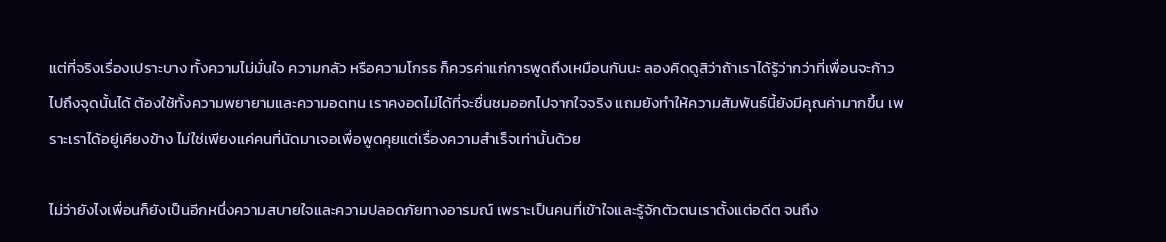แต่ที่จริงเรื่องเปราะบาง ทั้งความไม่มั่นใจ ความกลัว หรือความโกรธ ก็ควรค่าแก่การพูดถึงเหมือนกันนะ ลองคิดดูสิว่าถ้าเราได้รู้ว่ากว่าที่เพื่อนจะก้าวไปถึงจุดนั้นได้ ต้องใช้ทั้งความพยายามและความอดทน เราคงอดไม่ได้ที่จะชื่นชมออกไปจากใจจริง แถมยังทำให้ความสัมพันธ์นี้ยังมีคุณค่ามากขึ้น เพราะเราได้อยู่เคียงข้าง ไม่ใช่เพียงแค่คนที่นัดมาเจอเพื่อพูดคุยแต่เรื่องความสำเร็จเท่านั้นด้วย

ไม่ว่ายังไงเพื่อนก็ยังเป็นอีกหนึ่งความสบายใจและความปลอดภัยทางอารมณ์ เพราะเป็นคนที่เข้าใจและรู้จักตัวตนเราตั้งแต่อดีต จนถึง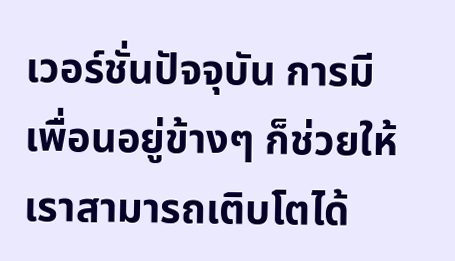เวอร์ชั่นปัจจุบัน การมีเพื่อนอยู่ข้างๆ ก็ช่วยให้เราสามารถเติบโตได้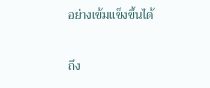อย่างเข้มแข็งขึ้นได้

ถึง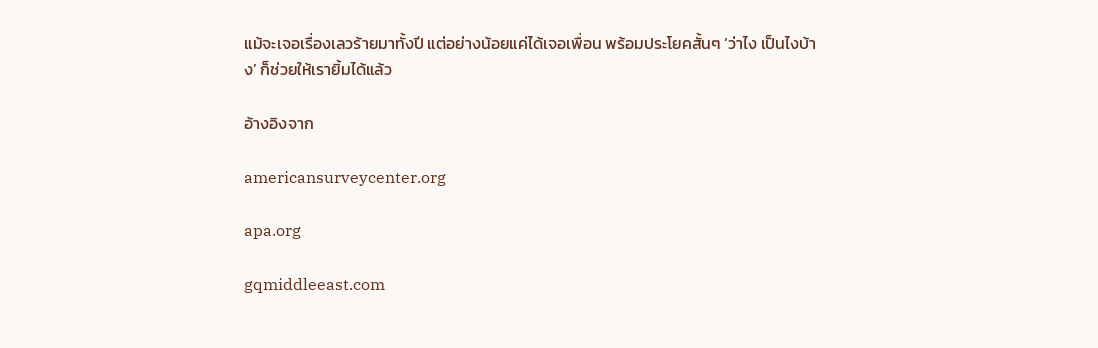แม้จะเจอเรื่องเลวร้ายมาทั้งปี แต่อย่างน้อยแค่ได้เจอเพื่อน พร้อมประโยคสั้นๆ ‘ว่าไง เป็นไงบ้าง’ ก็ช่วยให้เรายิ้มได้แล้ว

อ้างอิงจาก

americansurveycenter.org

apa.org

gqmiddleeast.com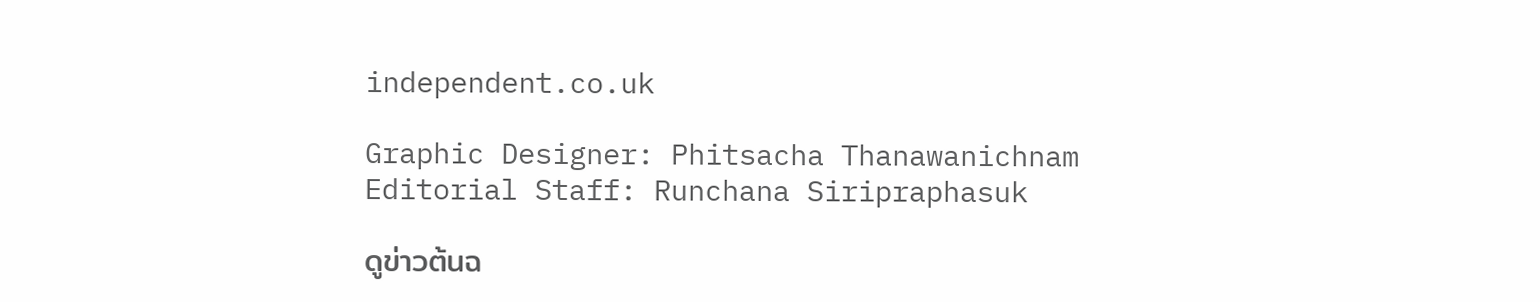independent.co.uk

Graphic Designer: Phitsacha Thanawanichnam
Editorial Staff: Runchana Siripraphasuk

ดูข่าวต้นฉ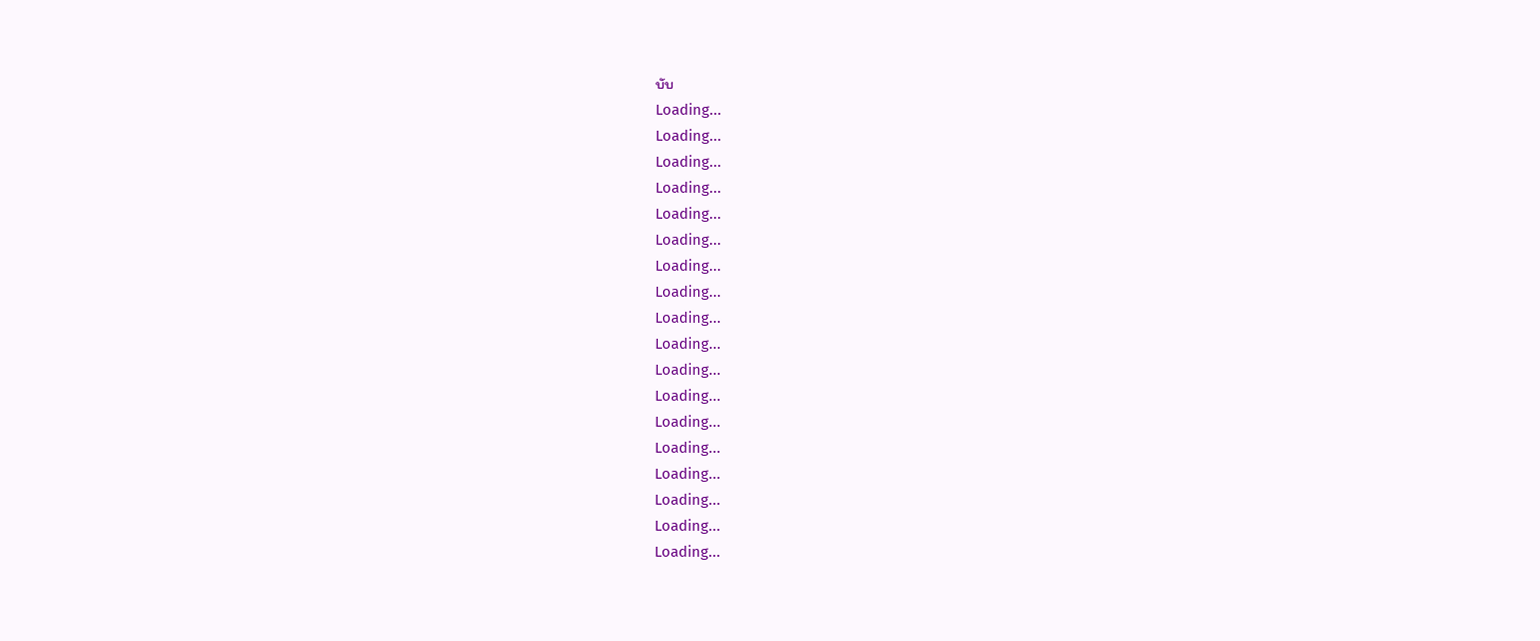บับ
Loading...
Loading...
Loading...
Loading...
Loading...
Loading...
Loading...
Loading...
Loading...
Loading...
Loading...
Loading...
Loading...
Loading...
Loading...
Loading...
Loading...
Loading...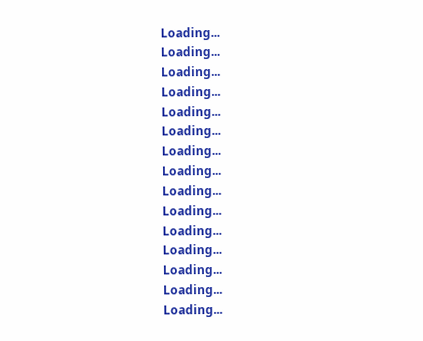Loading...
Loading...
Loading...
Loading...
Loading...
Loading...
Loading...
Loading...
Loading...
Loading...
Loading...
Loading...
Loading...
Loading...
Loading...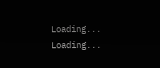Loading...
Loading...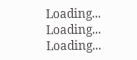Loading...
Loading...
Loading...